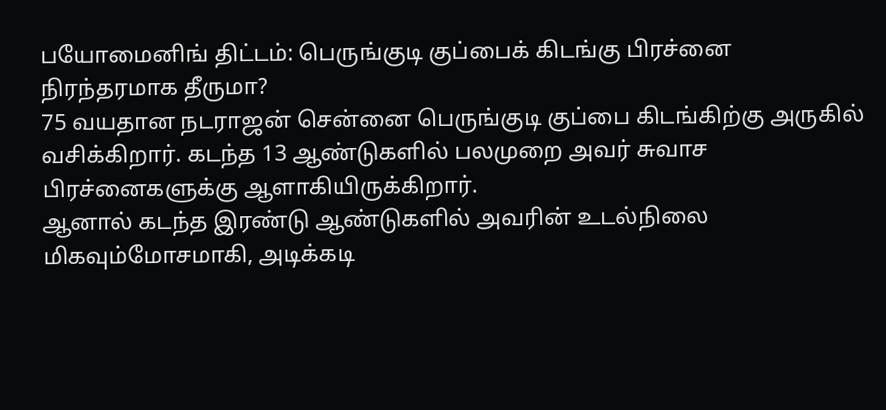பயோமைனிங் திட்டம்: பெருங்குடி குப்பைக் கிடங்கு பிரச்னை நிரந்தரமாக தீருமா?
75 வயதான நடராஜன் சென்னை பெருங்குடி குப்பை கிடங்கிற்கு அருகில் வசிக்கிறார். கடந்த 13 ஆண்டுகளில் பலமுறை அவர் சுவாச பிரச்னைகளுக்கு ஆளாகியிருக்கிறார்.
ஆனால் கடந்த இரண்டு ஆண்டுகளில் அவரின் உடல்நிலை மிகவும்மோசமாகி, அடிக்கடி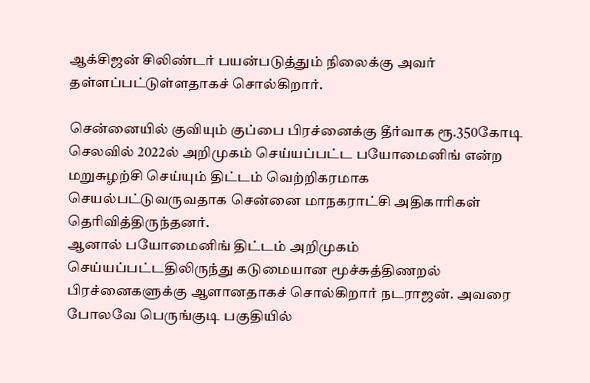ஆக்சிஜன் சிலிண்டர் பயன்படுத்தும் நிலைக்கு அவர் தள்ளப்பட்டுள்ளதாகச் சொல்கிறார்.

சென்னையில் குவியும் குப்பை பிரச்னைக்கு தீர்வாக ரூ.350கோடி செலவில் 2022ல் அறிமுகம் செய்யப்பட்ட பயோமைனிங் என்ற மறுசுழற்சி செய்யும் திட்டம் வெற்றிகரமாக செயல்பட்டுவருவதாக சென்னை மாநகராட்சி அதிகாரிகள் தெரிவித்திருந்தனர்.
ஆனால் பயோமைனிங் திட்டம் அறிமுகம் செய்யப்பட்டதிலிருந்து கடுமையான மூச்சுத்திணறல் பிரச்னைகளுக்கு ஆளானதாகச் சொல்கிறார் நடராஜன். அவரை போலவே பெருங்குடி பகுதியில்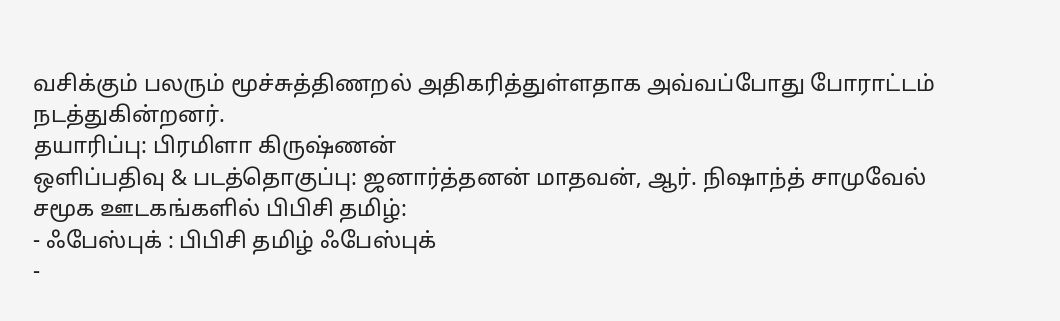வசிக்கும் பலரும் மூச்சுத்திணறல் அதிகரித்துள்ளதாக அவ்வப்போது போராட்டம் நடத்துகின்றனர்.
தயாரிப்பு: பிரமிளா கிருஷ்ணன்
ஒளிப்பதிவு & படத்தொகுப்பு: ஜனார்த்தனன் மாதவன், ஆர். நிஷாந்த் சாமுவேல்
சமூக ஊடகங்களில் பிபிசி தமிழ்:
- ஃபேஸ்புக் : பிபிசி தமிழ் ஃபேஸ்புக்
-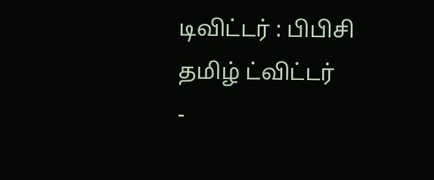டிவிட்டர் : பிபிசி தமிழ் ட்விட்டர்
-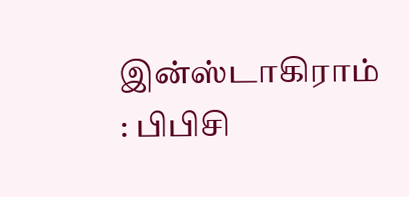இன்ஸ்டாகிராம் : பிபிசி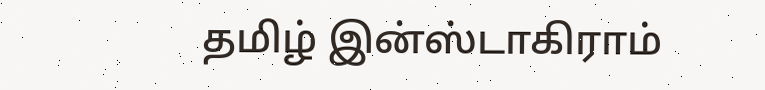தமிழ் இன்ஸ்டாகிராம்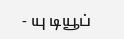- யு டியூப்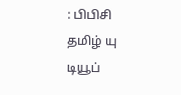: பிபிசி தமிழ் யு டியூப்